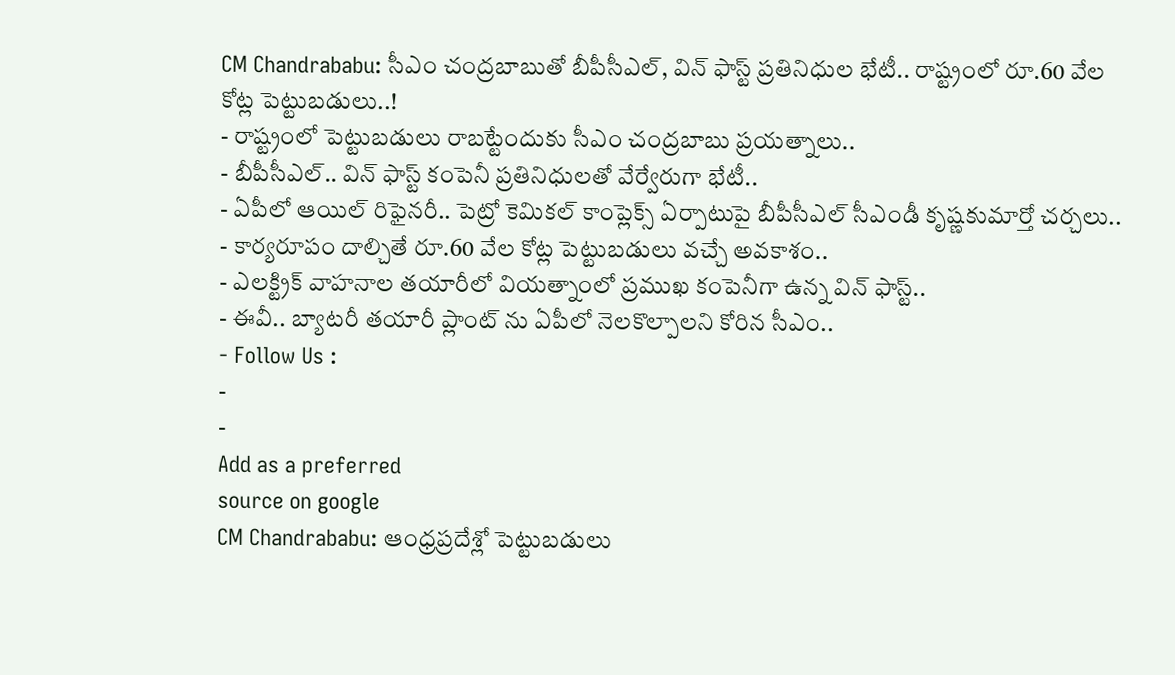CM Chandrababu: సీఎం చంద్రబాబుతో బీపీసీఎల్, విన్ ఫాస్ట్ ప్రతినిధుల భేటీ.. రాష్ట్రంలో రూ.60 వేల కోట్ల పెట్టుబడులు..!
- రాష్ట్రంలో పెట్టుబడులు రాబట్టేందుకు సీఎం చంద్రబాబు ప్రయత్నాలు..
- బీపీసీఎల్.. విన్ ఫాస్ట్ కంపెనీ ప్రతినిధులతో వేర్వేరుగా భేటీ..
- ఏపీలో ఆయిల్ రిఫైనరీ.. పెట్రో కెమికల్ కాంప్లెక్స్ ఏర్పాటుపై బీపీసీఎల్ సీఎండీ కృష్ణకుమార్తో చర్చలు..
- కార్యరూపం దాల్చితే రూ.60 వేల కోట్ల పెట్టుబడులు వచ్చే అవకాశం..
- ఎలక్ట్రిక్ వాహనాల తయారీలో వియత్నాంలో ప్రముఖ కంపెనీగా ఉన్న విన్ ఫాస్ట్..
- ఈవీ.. బ్యాటరీ తయారీ ప్లాంట్ ను ఏపీలో నెలకొల్పాలని కోరిన సీఎం..
- Follow Us :
-
-
Add as a preferred
source on google
CM Chandrababu: ఆంధ్రప్రదేశ్లో పెట్టుబడులు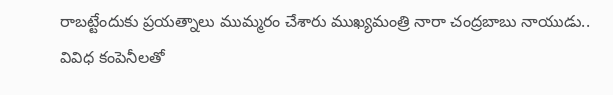రాబట్టేందుకు ప్రయత్నాలు ముమ్మరం చేశారు ముఖ్యమంత్రి నారా చంద్రబాబు నాయుడు.. వివిధ కంపెనీలతో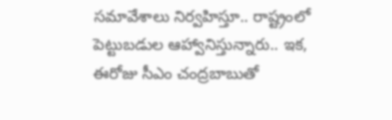సమావేశాలు నిర్వహిస్తూ.. రాష్ట్రంలో పెట్టుబడుల ఆహ్వానిస్తున్నారు.. ఇక, ఈరోజు సీఎం చంద్రబాబుతో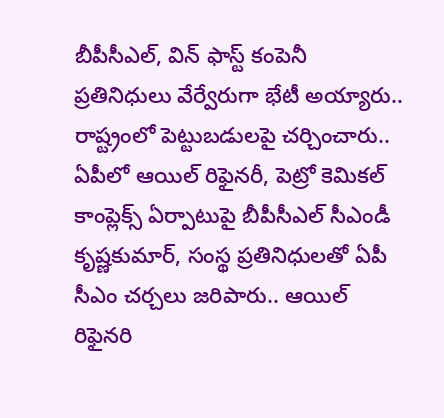బీపీసీఎల్, విన్ ఫాస్ట్ కంపెనీ ప్రతినిధులు వేర్వేరుగా భేటీ అయ్యారు.. రాష్ట్రంలో పెట్టుబడులపై చర్చించారు.. ఏపీలో ఆయిల్ రిఫైనరీ, పెట్రో కెమికల్ కాంప్లెక్స్ ఏర్పాటుపై బీపీసీఎల్ సీఎండీ కృష్ణకుమార్, సంస్థ ప్రతినిధులతో ఏపీ సీఎం చర్చలు జరిపారు.. ఆయిల్ రిఫైనరి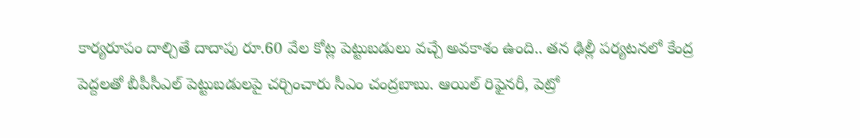కార్యరూపం దాల్చితే దాదాపు రూ.60 వేల కోట్ల పెట్టుబడులు వచ్చే అవకాశం ఉంది.. తన ఢిల్లీ పర్యటనలో కేంద్ర పెద్దలతో బీపీసీఎల్ పెట్టుబడులపై చర్చించారు సీఎం చంద్రబాబు. ఆయిల్ రిఫైనరీ, పెట్రో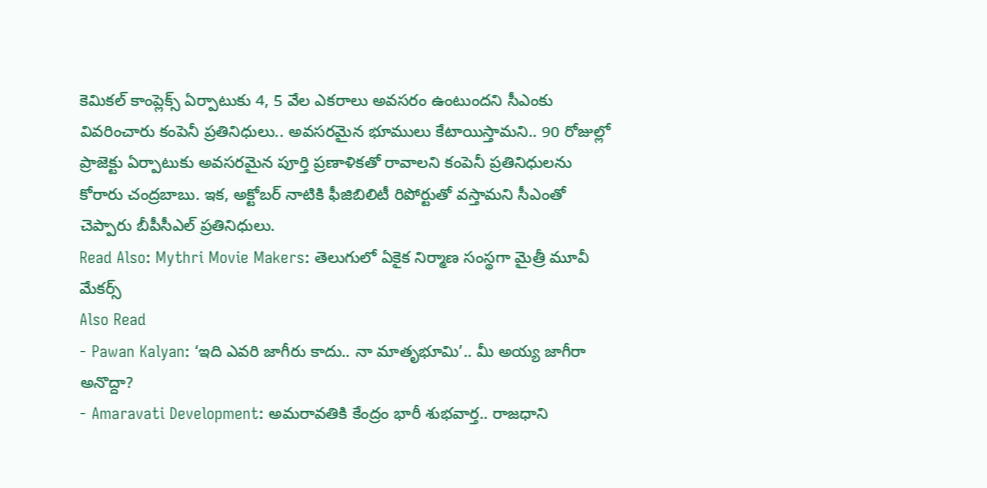కెమికల్ కాంప్లెక్స్ ఏర్పాటుకు 4, 5 వేల ఎకరాలు అవసరం ఉంటుందని సీఎంకు వివరించారు కంపెనీ ప్రతినిధులు.. అవసరమైన భూములు కేటాయిస్తామని.. 90 రోజుల్లో ప్రాజెక్టు ఏర్పాటుకు అవసరమైన పూర్తి ప్రణాళికతో రావాలని కంపెనీ ప్రతినిధులను కోరారు చంద్రబాబు. ఇక, అక్టోబర్ నాటికి ఫీజిబిలిటీ రిపోర్టుతో వస్తామని సీఎంతో చెప్పారు బీపీసీఎల్ ప్రతినిధులు.
Read Also: Mythri Movie Makers: తెలుగులో ఏకైక నిర్మాణ సంస్థగా మైత్రీ మూవీ మేకర్స్
Also Read
- Pawan Kalyan: ‘ఇది ఎవరి జాగీరు కాదు.. నా మాతృభూమి’.. మీ అయ్య జాగీరా అనొద్దా?
- Amaravati Development: అమరావతికి కేంద్రం భారీ శుభవార్త.. రాజధాని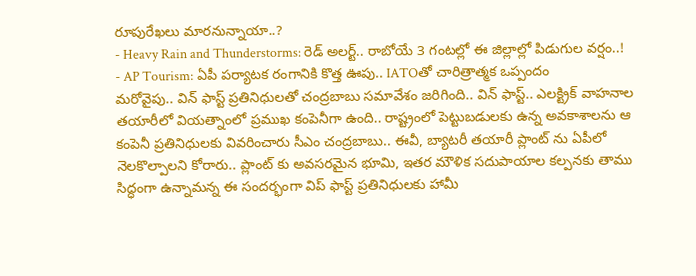రూపురేఖలు మారనున్నాయా..?
- Heavy Rain and Thunderstorms: రెడ్ అలర్ట్.. రాబోయే 3 గంటల్లో ఈ జిల్లాల్లో పిడుగుల వర్షం..!
- AP Tourism: ఏపీ పర్యాటక రంగానికి కొత్త ఊపు.. IATOతో చారిత్రాత్మక ఒప్పందం
మరోవైపు.. విన్ ఫాస్ట్ ప్రతినిధులతో చంద్రబాబు సమావేశం జరిగింది.. విన్ ఫాస్ట్.. ఎలక్ట్రిక్ వాహనాల తయారీలో వియత్నాంలో ప్రముఖ కంపెనీగా ఉంది.. రాష్ట్రంలో పెట్టుబడులకు ఉన్న అవకాశాలను ఆ కంపెనీ ప్రతినిధులకు వివరించారు సీఎం చంద్రబాబు.. ఈవీ, బ్యాటరీ తయారీ ప్లాంట్ ను ఏపీలో నెలకొల్పాలని కోరారు.. ప్లాంట్ కు అవసరమైన భూమి, ఇతర మౌళిక సదుపాయాల కల్పనకు తాము సిద్ధంగా ఉన్నామన్న ఈ సందర్భంగా విప్ ఫాస్ట్ ప్రతినిధులకు హామీ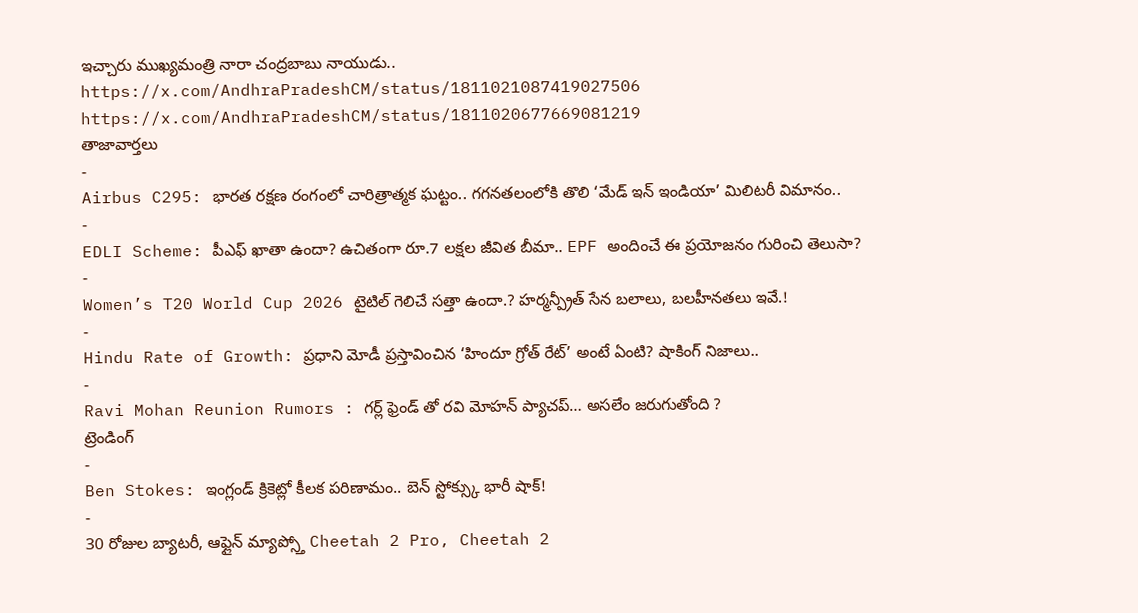ఇచ్చారు ముఖ్యమంత్రి నారా చంద్రబాబు నాయుడు..
https://x.com/AndhraPradeshCM/status/1811021087419027506
https://x.com/AndhraPradeshCM/status/1811020677669081219
తాజావార్తలు
-
Airbus C295: భారత రక్షణ రంగంలో చారిత్రాత్మక ఘట్టం.. గగనతలంలోకి తొలి ‘మేడ్ ఇన్ ఇండియా’ మిలిటరీ విమానం..
-
EDLI Scheme: పీఎఫ్ ఖాతా ఉందా? ఉచితంగా రూ.7 లక్షల జీవిత బీమా.. EPF అందించే ఈ ప్రయోజనం గురించి తెలుసా?
-
Women’s T20 World Cup 2026 టైటిల్ గెలిచే సత్తా ఉందా.? హర్మన్ప్రీత్ సేన బలాలు, బలహీనతలు ఇవే.!
-
Hindu Rate of Growth: ప్రధాని మోడీ ప్రస్తావించిన ‘హిందూ గ్రోత్ రేట్’ అంటే ఏంటి? షాకింగ్ నిజాలు..
-
Ravi Mohan Reunion Rumors : గర్ల్ ఫ్రెండ్ తో రవి మోహన్ ప్యాచప్… అసలేం జరుగుతోంది ?
ట్రెండింగ్
-
Ben Stokes: ఇంగ్లండ్ క్రికెట్లో కీలక పరిణామం.. బెన్ స్టోక్స్కు భారీ షాక్!
-
30 రోజుల బ్యాటరీ, ఆఫ్లైన్ మ్యాప్స్తో Cheetah 2 Pro, Cheetah 2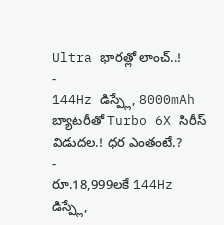Ultra భారత్లో లాంచ్..!
-
144Hz డిస్ప్లే, 8000mAh బ్యాటరీతో Turbo 6X సిరీస్ విడుదల.! ధర ఎంతంటే.?
-
రూ.18,999లకే 144Hz డిస్ప్లే,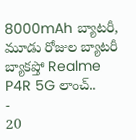8000mAh బ్యాటరీ, మూడు రోజుల బ్యాటరీ బ్యాకప్తో Realme P4R 5G లాంచ్..
-
20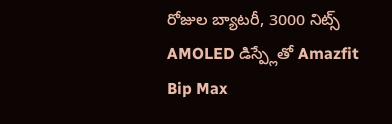రోజుల బ్యాటరీ, 3000 నిట్స్ AMOLED డిస్ప్లేతో Amazfit Bip Max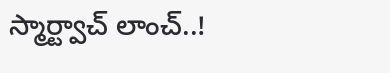స్మార్ట్వాచ్ లాంచ్..!